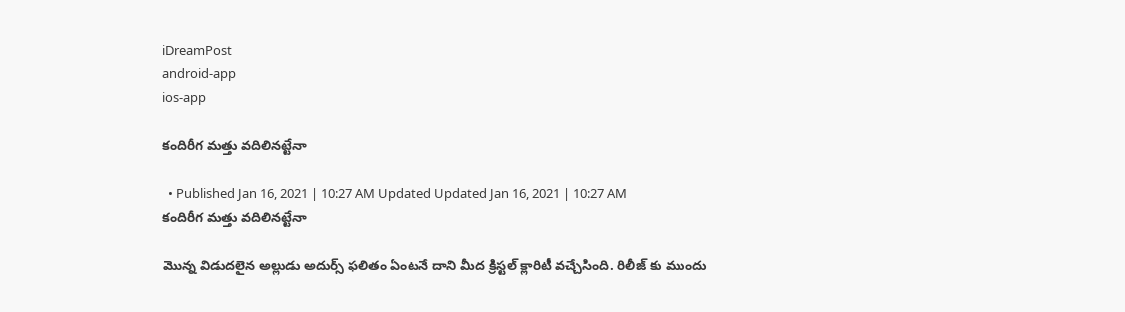iDreamPost
android-app
ios-app

కందిరీగ మత్తు వదిలినట్టేనా

  • Published Jan 16, 2021 | 10:27 AM Updated Updated Jan 16, 2021 | 10:27 AM
కందిరీగ మత్తు వదిలినట్టేనా

మొన్న విడుదలైన అల్లుడు అదుర్స్ ఫలితం ఏంటనే దాని మీద క్రిస్టల్ క్లారిటీ వచ్చేసింది. రిలీజ్ కు ముందు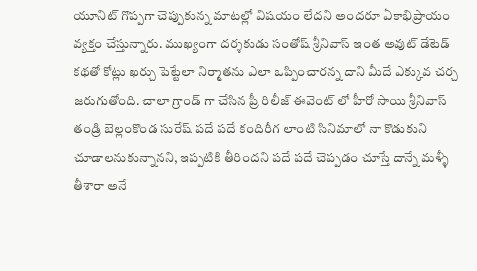యూనిట్ గొప్పగా చెప్పుకున్న మాటల్లో విషయం లేదని అందరూ ఏకాభిప్రాయం వ్యక్తం చేస్తున్నారు. ముఖ్యంగా దర్శకుడు సంతోష్ శ్రీనివాస్ ఇంత అవుట్ డేటెడ్ కథతో కోట్లు ఖర్చు పెట్టేలా నిర్మాతను ఎలా ఒప్పించారన్న దాని మీదే ఎక్కువ చర్చ జరుగుతోంది. చాలా గ్రాండ్ గా చేసిన ప్రీ రిలీజ్ ఈవెంట్ లో హీరో సాయి శ్రీనివాస్ తండ్రి బెల్లంకొండ సురేష్ పదే పదే కందిరీగ లాంటి సినిమాలో నా కొడుకుని చూడాలనుకున్నానని, ఇప్పటికి తీరిందని పదే పదే చెప్పడం చూస్తే దాన్నే మళ్ళీ తీశారా అనే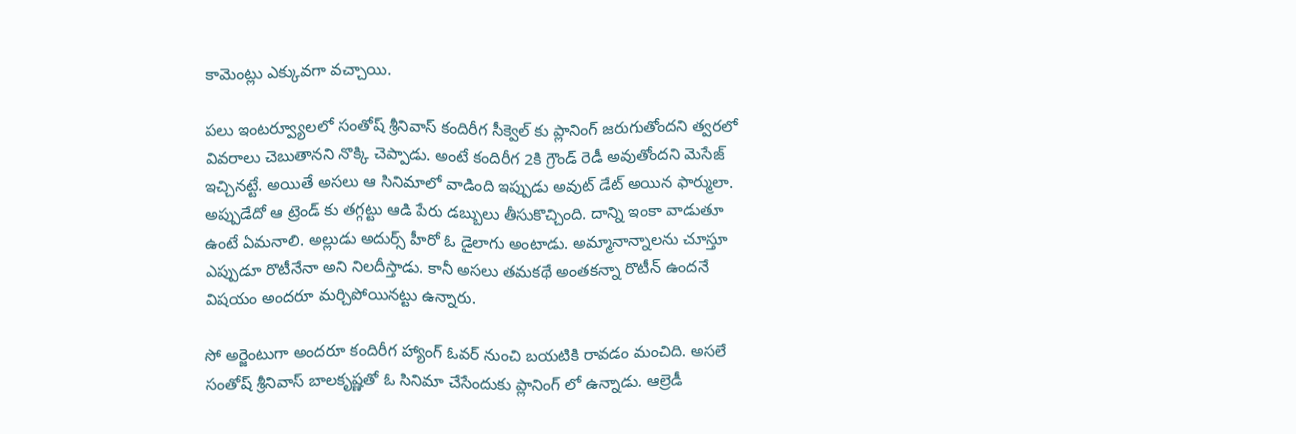కామెంట్లు ఎక్కువగా వచ్చాయి.

పలు ఇంటర్వ్యూలలో సంతోష్ శ్రీనివాస్ కందిరీగ సీక్వెల్ కు ప్లానింగ్ జరుగుతోందని త్వరలో వివరాలు చెబుతానని నొక్కి చెప్పాడు. అంటే కందిరీగ 2కి గ్రౌండ్ రెడీ అవుతోందని మెసేజ్ ఇచ్చినట్టే. అయితే అసలు ఆ సినిమాలో వాడింది ఇప్పుడు అవుట్ డేట్ అయిన ఫార్ములా. అప్పుడేదో ఆ ట్రెండ్ కు తగ్గట్టు ఆడి పేరు డబ్బులు తీసుకొచ్చింది. దాన్ని ఇంకా వాడుతూ ఉంటే ఏమనాలి. అల్లుడు అదుర్స్ హీరో ఓ డైలాగు అంటాడు. అమ్మానాన్నాలను చూస్తూ ఎప్పుడూ రొటీనేనా అని నిలదీస్తాడు. కానీ అసలు తమకథే అంతకన్నా రొటీన్ ఉందనే విషయం అందరూ మర్చిపోయినట్టు ఉన్నారు.

సో అర్జెంటుగా అందరూ కందిరీగ హ్యాంగ్ ఓవర్ నుంచి బయటికి రావడం మంచిది. అసలే సంతోష్ శ్రీనివాస్ బాలకృష్ణతో ఓ సినిమా చేసేందుకు ప్లానింగ్ లో ఉన్నాడు. ఆల్రెడీ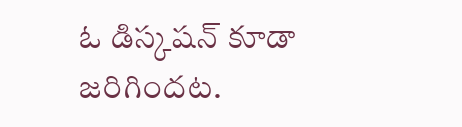ఓ డిస్కషన్ కూడా జరిగిందట.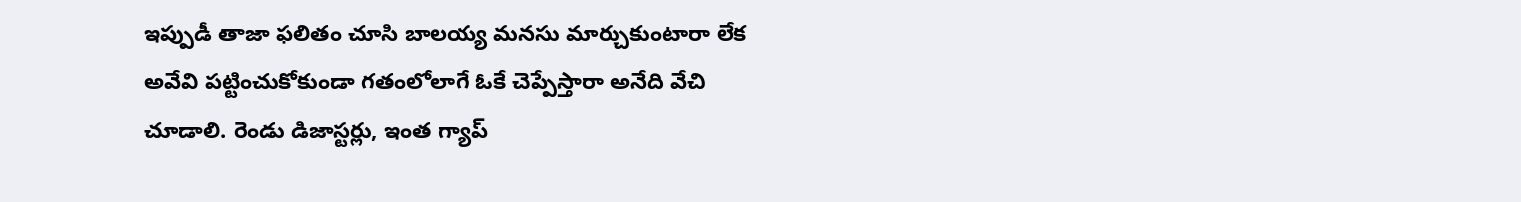ఇప్పుడీ తాజా ఫలితం చూసి బాలయ్య మనసు మార్చుకుంటారా లేక అవేవి పట్టించుకోకుండా గతంలోలాగే ఓకే చెప్పేస్తారా అనేది వేచి చూడాలి. రెండు డిజాస్టర్లు, ఇంత గ్యాప్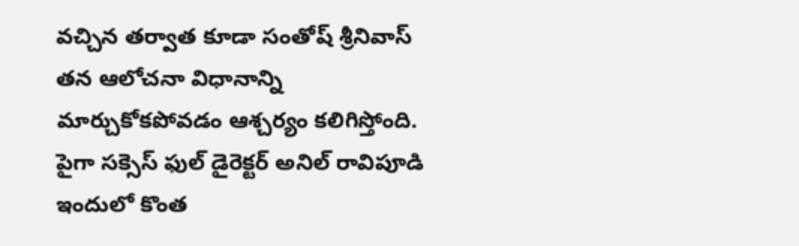వచ్చిన తర్వాత కూడా సంతోష్ శ్రీనివాస్ తన ఆలోచనా విధానాన్ని మార్చుకోకపోవడం ఆశ్చర్యం కలిగిస్తోంది. పైగా సక్సెస్ ఫుల్ డైరెక్టర్ అనిల్ రావిపూడి ఇందులో కొంత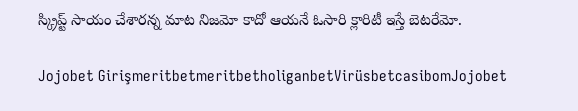స్క్రిప్ట్ సాయం చేశారన్న మాట నిజమో కాదో ఆయనే ఓసారి క్లారిటీ ఇస్తే బెటరేమో.

Jojobet GirişmeritbetmeritbetholiganbetVirüsbetcasibomJojobet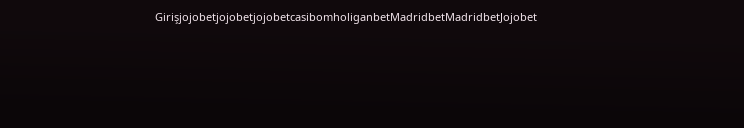GirişjojobetjojobetjojobetcasibomholiganbetMadridbetMadridbetJojobet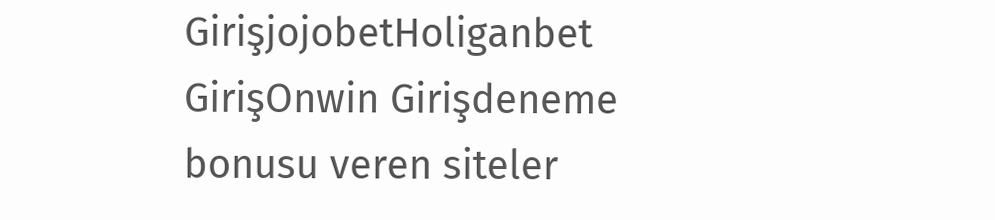GirişjojobetHoliganbet GirişOnwin Girişdeneme bonusu veren siteler